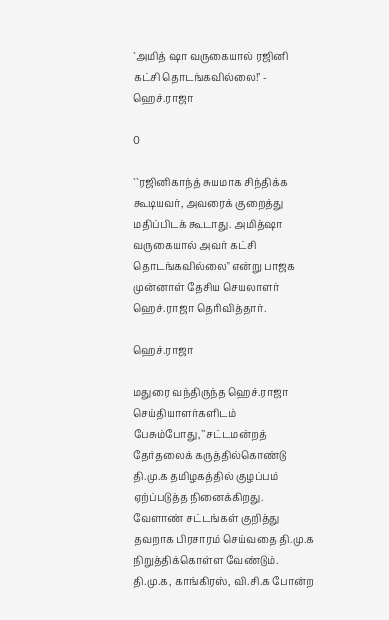`அமித் ஷா வருகையால் ரஜினி கட்சி தொடங்கவில்லை!’ - ஹெச்.ராஜா

0

``ரஜினிகாந்த் சுயமாக சிந்திக்க கூடியவர், அவரைக் குறைத்து மதிப்பிடக் கூடாது. அமித்ஷா வருகையால் அவர் கட்சி தொடங்கவில்லை" என்று பாஜக முன்னாள் தேசிய செயலாளர் ஹெச்.ராஜா தெரிவித்தார்.

ஹெச்.ராஜா

மதுரை வந்திருந்த ஹெச்.ராஜா செய்தியாளர்களிடம் பேசும்போது,``சட்டமன்றத் தேர்தலைக் கருத்தில்கொண்டு தி.மு.க தமிழகத்தில் குழப்பம் ஏற்ப்படுத்த நினைக்கிறது. வேளாண் சட்டங்கள் குறித்து தவறாக பிரசாரம் செய்வதை தி.மு.க நிறுத்திக்கொள்ள வேண்டும். தி.மு.க, காங்கிரஸ், வி.சி.க போன்ற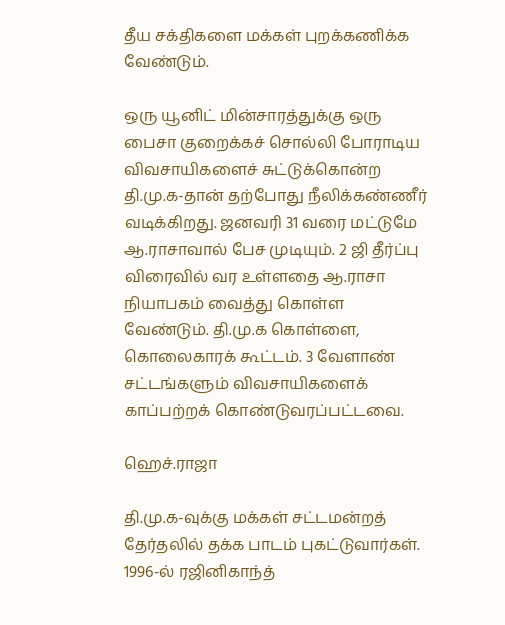தீய சக்திகளை மக்கள் புறக்கணிக்க வேண்டும்.

ஒரு யூனிட் மின்சாரத்துக்கு ஒரு பைசா குறைக்கச் சொல்லி போராடிய விவசாயிகளைச் சுட்டுக்கொன்ற தி.மு.க-தான் தற்போது நீலிக்கண்ணீர் வடிக்கிறது. ஜனவரி 31 வரை மட்டுமே ஆ.ராசாவால் பேச முடியும். 2 ஜி தீர்ப்பு விரைவில் வர உள்ளதை ஆ.ராசா நியாபகம் வைத்து கொள்ள வேண்டும். தி.மு.க கொள்ளை, கொலைகாரக் கூட்டம். 3 வேளாண் சட்டங்களும் விவசாயிகளைக் காப்பற்றக் கொண்டுவரப்பட்டவை.

ஹெச்.ராஜா

தி.மு.க-வுக்கு மக்கள் சட்டமன்றத் தேர்தலில் தக்க பாடம் புகட்டுவார்கள். 1996-ல் ரஜினிகாந்த்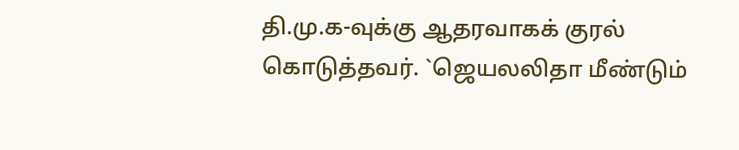தி.மு.க-வுக்கு ஆதரவாகக் குரல் கொடுத்தவர். `ஜெயலலிதா மீண்டும்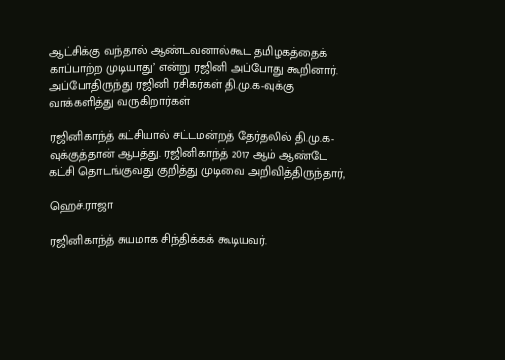ஆட்சிக்கு வந்தால் ஆண்டவனால்கூட தமிழகத்தைக் காப்பாற்ற முடியாது’ என்று ரஜினி அப்போது கூறினார். அப்போதிருந்து ரஜினி ரசிகர்கள் தி.மு.க-வுக்கு வாக்களித்து வருகிறார்கள்

ரஜினிகாந்த் கட்சியால் சட்டமன்றத் தேர்தலில் தி.மு.க-வுக்குத்தான் ஆபத்து. ரஜினிகாந்த் 2017 ஆம் ஆண்டே கட்சி தொடங்குவது குறித்து முடிவை அறிவித்திருந்தார்,

ஹெச்.ராஜா

ரஜினிகாந்த் சுயமாக சிந்திக்கக் கூடியவர்.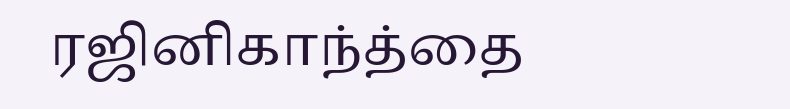ரஜினிகாந்த்தை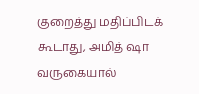குறைத்து மதிப்பிடக் கூடாது, அமித் ஷா வருகையால்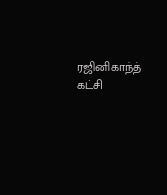ரஜினிகாந்த் கட்சி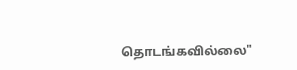தொடங்கவில்லை"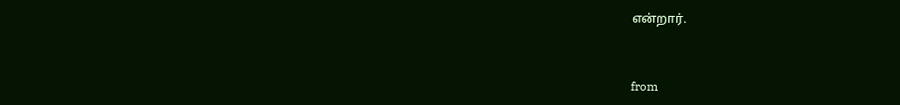என்றார்.



from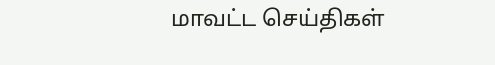மாவட்ட செய்திகள்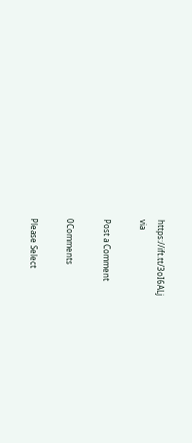https://ift.tt/3oI6ALj
via

Post a Comment

0Comments

Please Select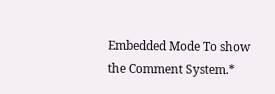Embedded Mode To show the Comment System.*